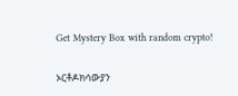Get Mystery Box with random crypto!

ኦርቶዶክሳውያን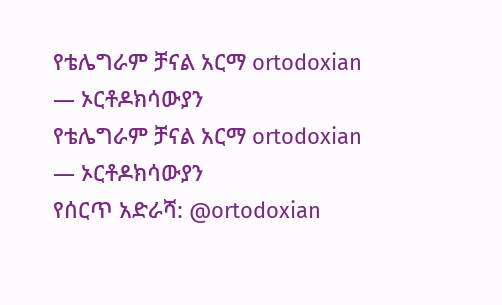የቴሌግራም ቻናል አርማ ortodoxian — ኦርቶዶክሳውያን
የቴሌግራም ቻናል አርማ ortodoxian — ኦርቶዶክሳውያን
የሰርጥ አድራሻ: @ortodoxian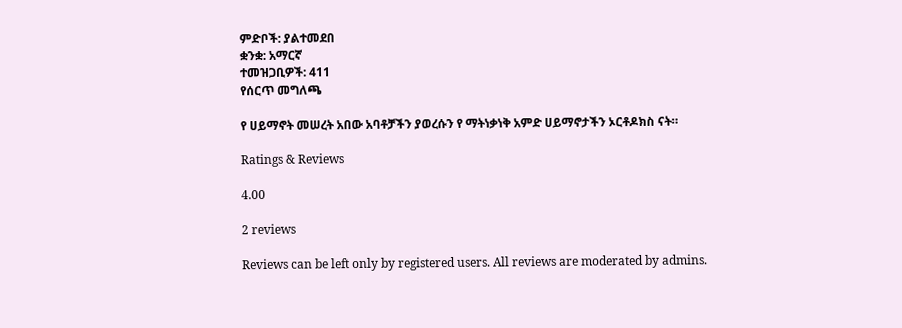ምድቦች: ያልተመደበ
ቋንቋ: አማርኛ
ተመዝጋቢዎች: 411
የሰርጥ መግለጫ

የ ሀይማኖት መሠረት አበው አባቶቻችን ያወረሱን የ ማትነቃነቅ አምድ ሀይማኖታችን ኦርቶዶክስ ናት።

Ratings & Reviews

4.00

2 reviews

Reviews can be left only by registered users. All reviews are moderated by admins.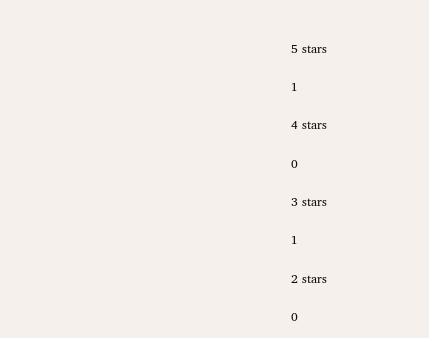5 stars

1

4 stars

0

3 stars

1

2 stars

0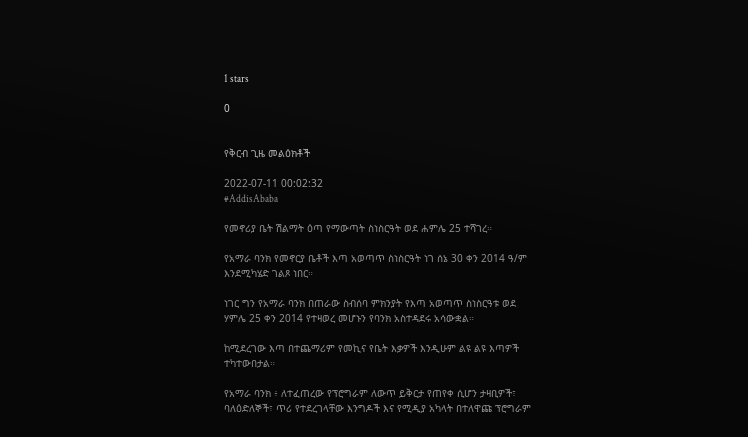1 stars

0


የቅርብ ጊዜ መልዕክቶች

2022-07-11 00:02:32
#AddisAbaba

የመኖሪያ ቤት ሽልማት ዕጣ የማውጣት ስነስርዓት ወደ ሐምሌ 25 ተሻገረ።

የአማራ ባንክ የመኖርያ ቤቶች እጣ አወጣጥ ስነስርዓት ነገ ሰኔ 30 ቀን 2014 ዓ/ም እንደሚካሄድ ገልጾ ነበር።

ነገር ግን የአማራ ባንክ በጠራው ስብሰባ ምክንያት የእጣ አወጣጥ ስነስርዓቱ ወደ ሃምሌ 25 ቀን 2014 የተዛወረ መሆኑን የባንክ አስተዳደሩ አሳውቋል።

ከሚደረገው እጣ በተጨማሪም የመኪና የቤት እቃዎች እንዲሁም ልዩ ልዩ እጣዎች ተካተውበታል።

የአማራ ባንክ ፥ ለተፈጠረው የፕሮግራም ለውጥ ይቅርታ የጠየቀ ሲሆን ታዛቢዎች፣ ባለዕድለኞች፣ ጥሪ የተደረገላቸው እንግዶች እና የሚዲያ አካላት በተለዋጩ ፕሮግራም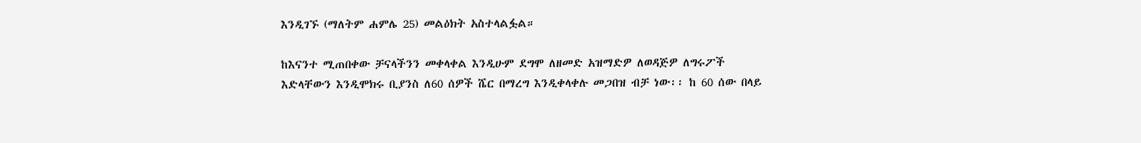እንዲገኙ (ማለትም ሐምሌ 25) መልዕክት አስተላልፏል።

ከእናንተ ሚጠበቀው ቻናላችንን መቀላቀል እንዲሁም ደግሞ ለዘመድ አዝማድዎ ለወዳጅዎ ለግሩፖች እድላቸውን እንዲሞክሩ ቢያንስ ለ60 ሰዎች ሼር በማረግ እንዲቀላቀሉ መጋበዝ ብቻ ነው፡፡ ከ 60 ሰው በላይ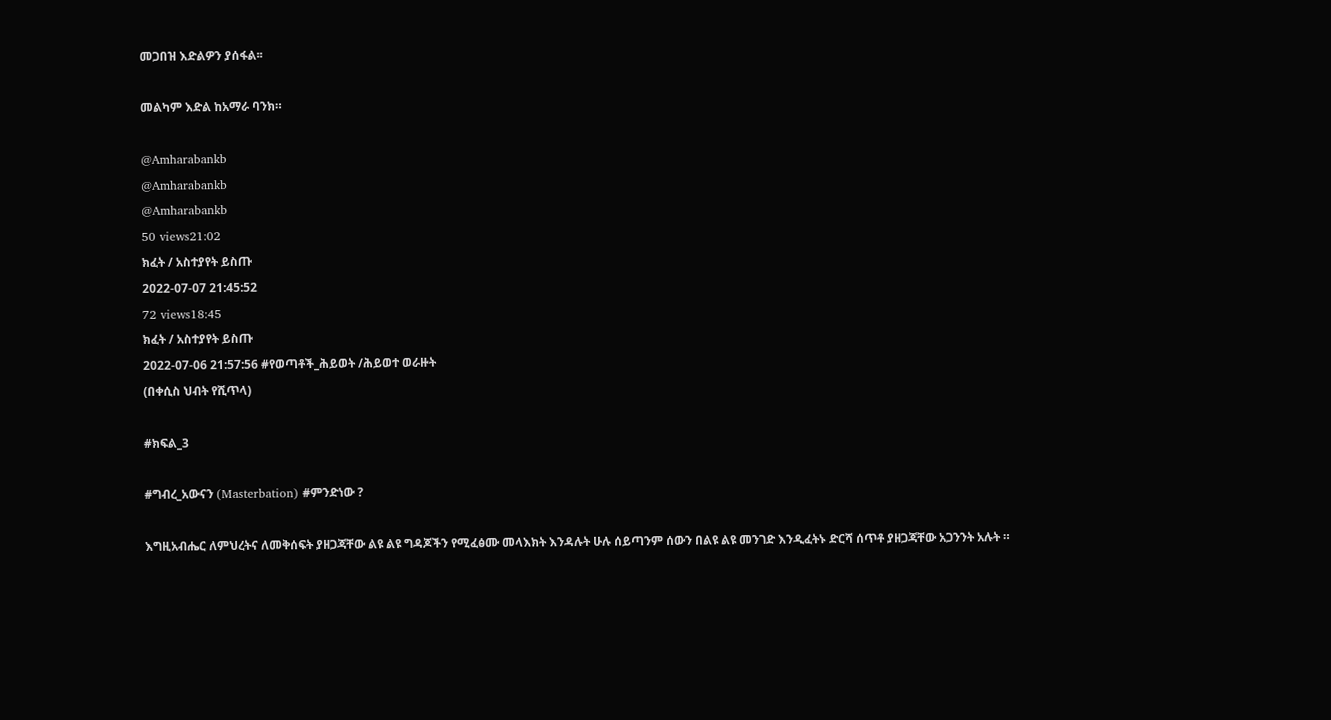መጋበዝ እድልዎን ያሰፋል፡፡

መልካም እድል ከአማራ ባንክ።

@Amharabankb
@Amharabankb
@Amharabankb
50 views21:02
ክፈት / አስተያየት ይስጡ
2022-07-07 21:45:52
72 views18:45
ክፈት / አስተያየት ይስጡ
2022-07-06 21:57:56 #የወጣቶች_ሕይወት /ሕይወተ ወራዙት
(በቀሲስ ህብት የሺጥላ)

#ክፍል_3

#ግብረ_አውናን (Masterbation) #ምንድነው ?

እግዚአብሔር ለምህረትና ለመቅሰፍት ያዘጋጃቸው ልዩ ልዩ ግዳጆችን የሚፈፅሙ መላእክት እንዳሉት ሁሉ ሰይጣንም ሰውን በልዩ ልዩ መንገድ እንዲፈትኑ ድርሻ ሰጥቶ ያዘጋጃቸው አጋንንት አሉት ።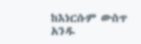ከእነርሱም ውስጥ አንዱ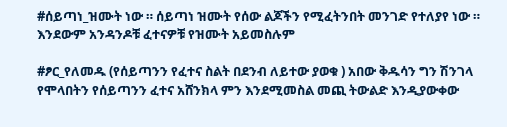#ሰይጣነ_ዝሙት ነው ። ሰይጣነ ዝሙት የሰው ልጆችን የሚፈትንበት መንገድ የተለያየ ነው ። እንደውም አንዳንዶቹ ፈተናዎቹ የዝሙት አይመስሉም

#ፆር_የለመዱ (የሰይጣንን የፈተና ስልት በደንብ ለይተው ያወቁ ) አበው ቅዱሳን ግን ሽንገላ የሞላበትን የሰይጣንን ፈተና አሸንክላ ምን እንደሚመስል መጪ ትውልድ እንዲያውቀው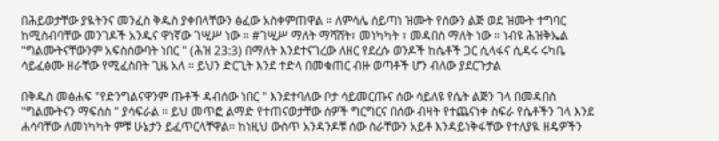በሕይወታቸው ያዪትንና መንፈስ ቅዱስ ያቀበላቸውን ፅፈው አስቀምጠዋል ። ለምሳሌ ሰይጣነ ዝሙት የሰውን ልጅ ወደ ዝሙት ተግባር ከሚስብባቸው መንገዶች አንዱና ዋነኛው ገሢሥ ነው ። #ገሢሥ ማለት ማሻሸት፣ መነካካት ፣ መዳበስ ማለት ነው ። ነብዩ ሕዝቅኤል "ግልሙትናቸውንም አፍስሰውባት ነበር " (ሕዝ 23:3) በማለት እንደተናገረው ለዘር የደረሱ ወንዶች ከሴቶች ጋር ሲላፋና ሲዳሩ ሩካቤ ሳይፈፅሙ ዘራቸው የሚፈስበት ጊዜ አለ ። ይህን ድርጊት እንደ ተድላ በመቁጠር ብዙ ወጣቶች ሆን ብለው ያደርጉታል

በቅዱስ መፅሐፍ "የድንግልናዋንም ጡቶች ዳብሰው ነበር " እንደተባለው ቦታ ሳይመርጡና ሰው ሳይለዩ የሴት ልጅን ገላ በመዳበስ "ግልሙትናን ማፍሰስ " ያሳፍራል ። ይህ መጥፎ ልማድ የተጠናወታቸው ሰዎች ግርግርና በሰው ብዛት የተጨናነቀ ስፍራ የሴቶችን ገላ እንደ ሐሳባቸው ለመነካካት ምቹ ሁኔታን ይፈጥርላቸዋል። ከነዚህ ውስጥ አንዳንዶቹ ሰው ስራቸውን አይቶ እንዳይነቅፋቸው የተለያዪ ዘዴዎችን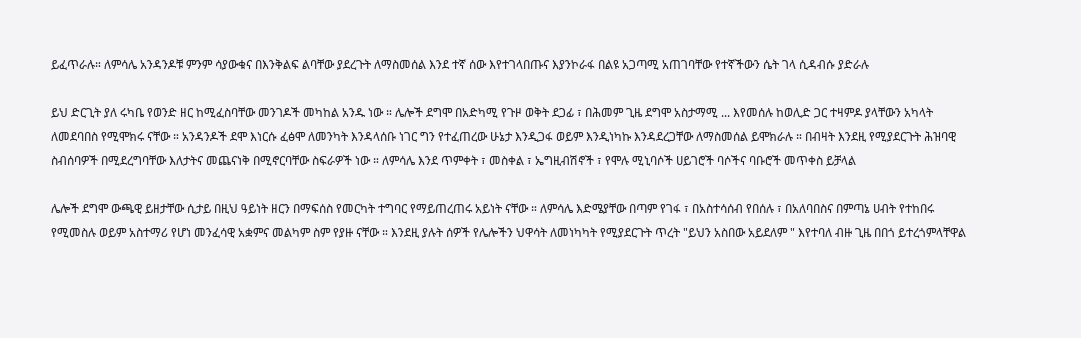ይፈጥራሉ። ለምሳሌ አንዳንዶቹ ምንም ሳያውቁና በእንቅልፍ ልባቸው ያደረጉት ለማስመሰል እንደ ተኛ ሰው እየተገላበጡና እያንኮራፋ በልዩ አጋጣሚ አጠገባቸው የተኛችውን ሴት ገላ ሲዳብሱ ያድራሉ

ይህ ድርጊት ያለ ሩካቤ የወንድ ዘር ከሚፈስባቸው መንገዶች መካከል አንዱ ነው ። ሌሎች ደግሞ በአድካሚ የጉዞ ወቅት ደጋፊ ፣ በሕመም ጊዜ ደግሞ አስታማሚ ... እየመሰሉ ከወሊድ ጋር ተዛምዶ ያላቸውን አካላት ለመደባበስ የሚሞክሩ ናቸው ። አንዳንዶች ደሞ እነርሱ ፈፅሞ ለመንካት እንዳላሰቡ ነገር ግን የተፈጠረው ሁኔታ እንዲጋፋ ወይም እንዲነካኩ እንዳደረጋቸው ለማስመሰል ይሞክራሉ ። በብዛት እንደዚ የሚያደርጉት ሕዝባዊ ስብሰባዎች በሚደረግባቸው እለታትና መጨናነቅ በሚኖርባቸው ስፍራዎች ነው ። ለምሳሌ እንደ ጥምቀት ፣ መስቀል ፣ ኤግዚብሽኖች ፣ የሞሉ ሚኒባሶች ሀይገሮች ባሶችና ባቡሮች መጥቀስ ይቻላል

ሌሎች ደግሞ ውጫዊ ይዘታቸው ሲታይ በዚህ ዓይነት ዘርን በማፍሰስ የመርካት ተግባር የማይጠረጠሩ አይነት ናቸው ። ለምሳሌ እድሜያቸው በጣም የገፋ ፣ በአስተሳሰብ የበሰሉ ፣ በአለባበስና በምጣኔ ሀብት የተከበሩ የሚመስሉ ወይም አስተማሪ የሆነ መንፈሳዊ አቋምና መልካም ስም የያዙ ናቸው ። እንደዚ ያሉት ሰዎች የሌሎችን ህዋሳት ለመነካካት የሚያደርጉት ጥረት "ይህን አስበው አይደለም " እየተባለ ብዙ ጊዜ በበጎ ይተረጎምላቸዋል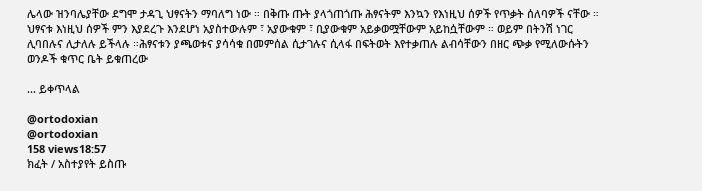ሌላው ዝንባሌያቸው ደግሞ ታዳጊ ህፃናትን ማባለግ ነው ። በቅጡ ጡት ያላጎጠጎጡ ሕፃናትም እንኳን የእነዚህ ሰዎች የጥቃት ሰለባዎች ናቸው ። ህፃናቱ እነዚህ ሰዎች ምን እያደረጉ እንደሆነ አያስተውሉም ፣ አያውቁም ፣ ቢያውቁም አይቃወሟቸውም አይከሷቸውም ። ወይም በትንሽ ነገር ሊባበሉና ሊታለሉ ይችላሉ ።ሕፃናቱን ያጫወቱና ያሳሳቁ በመምሰል ሲታገሉና ሲላፋ በፍትወት እየተቃጠሉ ልብሳቸውን በዘር ጭቃ የሚለውሱትን ወንዶች ቁጥር ቤት ይቁጠረው

... ይቀጥላል

@ortodoxian
@ortodoxian
158 views18:57
ክፈት / አስተያየት ይስጡ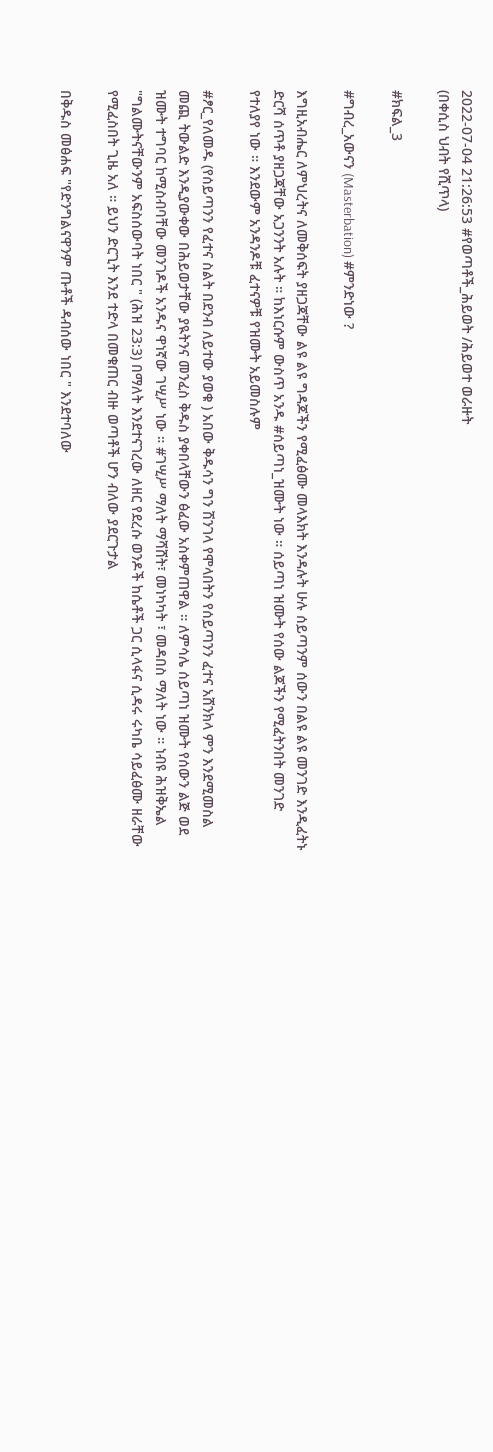2022-07-04 21:26:53 #የወጣቶች_ሕይወት /ሕይወተ ወራዙት
(በቀሲስ ህብት የሺጥላ)

#ክፍል_3

#ግብረ_አውናን (Masterbation) #ምንድነው ?

እግዚአብሔር ለምህረትና ለመቅሰፍት ያዘጋጃቸው ልዩ ልዩ ግዳጆችን የሚፈፅሙ መላእክት እንዳሉት ሁሉ ሰይጣንም ሰውን በልዩ ልዩ መንገድ እንዲፈትኑ ድርሻ ሰጥቶ ያዘጋጃቸው አጋንንት አሉት ። ከእነርሱም ውስጥ አንዱ #ሰይጣነ_ዝሙት ነው ። ሰይጣነ ዝሙት የሰው ልጆችን የሚፈትንበት መንገድ የተለያየ ነው ። እንደውም አንዳንዶቹ ፈተናዎቹ የዝሙት አይመስሉም

#ፆር_የለመዱ (የሰይጣንን የፈተና ስልት በደንብ ለይተው ያወቁ ) አበው ቅዱሳን ግን ሽንገላ የሞላበትን የሰይጣንን ፈተና አሸንክላ ምን እንደሚመስል መጪ ትውልድ እንዲያውቀው በሕይወታቸው ያዪትንና መንፈስ ቅዱስ ያቀበላቸውን ፅፈው አስቀምጠዋል ። ለምሳሌ ሰይጣነ ዝሙት የሰውን ልጅ ወደ ዝሙት ተግባር ከሚስብባቸው መንገዶች አንዱና ዋነኛው ገሢሥ ነው ። #ገሢሥ ማለት ማሻሸት፣ መነካካት ፣ መዳበስ ማለት ነው ። ነብዩ ሕዝቅኤል "ግልሙትናቸውንም አፍስሰውባት ነበር " (ሕዝ 23:3) በማለት እንደተናገረው ለዘር የደረሱ ወንዶች ከሴቶች ጋር ሲላፋና ሲዳሩ ሩካቤ ሳይፈፅሙ ዘራቸው የሚፈስበት ጊዜ አለ ። ይህን ድርጊት እንደ ተድላ በመቁጠር ብዙ ወጣቶች ሆን ብለው ያደርጉታል

በቅዱስ መፅሐፍ "የድንግልናዋንም ጡቶች ዳብሰው ነበር " እንደተባለው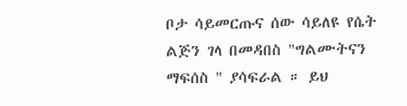ቦታ ሳይመርጡና ሰው ሳይለዩ የሴት ልጅን ገላ በመዳበስ "ግልሙትናን ማፍሰስ " ያሳፍራል ። ይህ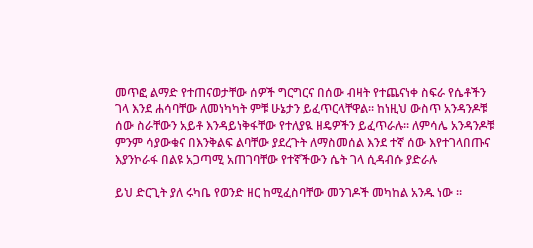መጥፎ ልማድ የተጠናወታቸው ሰዎች ግርግርና በሰው ብዛት የተጨናነቀ ስፍራ የሴቶችን ገላ እንደ ሐሳባቸው ለመነካካት ምቹ ሁኔታን ይፈጥርላቸዋል። ከነዚህ ውስጥ አንዳንዶቹ ሰው ስራቸውን አይቶ እንዳይነቅፋቸው የተለያዪ ዘዴዎችን ይፈጥራሉ። ለምሳሌ አንዳንዶቹ ምንም ሳያውቁና በእንቅልፍ ልባቸው ያደረጉት ለማስመሰል እንደ ተኛ ሰው እየተገላበጡና እያንኮራፋ በልዩ አጋጣሚ አጠገባቸው የተኛችውን ሴት ገላ ሲዳብሱ ያድራሉ

ይህ ድርጊት ያለ ሩካቤ የወንድ ዘር ከሚፈስባቸው መንገዶች መካከል አንዱ ነው ።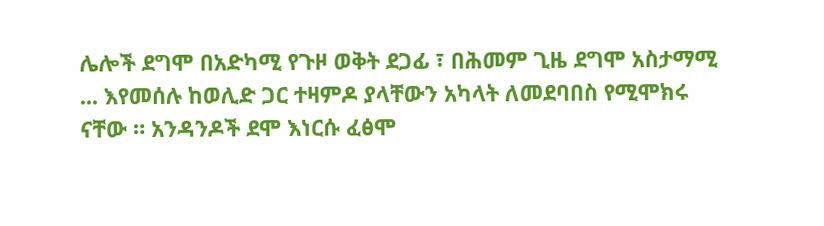ሌሎች ደግሞ በአድካሚ የጉዞ ወቅት ደጋፊ ፣ በሕመም ጊዜ ደግሞ አስታማሚ ... እየመሰሉ ከወሊድ ጋር ተዛምዶ ያላቸውን አካላት ለመደባበስ የሚሞክሩ ናቸው ። አንዳንዶች ደሞ እነርሱ ፈፅሞ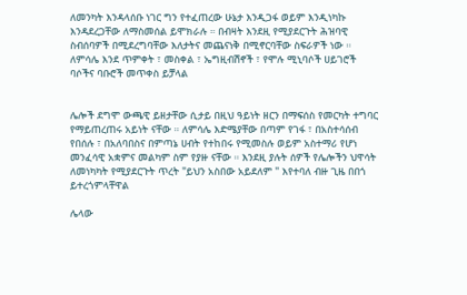ለመንካት እንዳላሰቡ ነገር ግን የተፈጠረው ሁኔታ እንዲጋፋ ወይም እንዲነካኩ እንዳደረጋቸው ለማስመሰል ይሞክራሉ ። በብዛት እንደዚ የሚያደርጉት ሕዝባዊ ስብሰባዎች በሚደረግባቸው እለታትና መጨናነቅ በሚኖርባቸው ስፍራዎች ነው ። ለምሳሌ እንደ ጥምቀት ፣ መስቀል ፣ ኤግዚብሽኖች ፣ የሞሉ ሚኒባሶች ሀይገሮች ባሶችና ባቡሮች መጥቀስ ይቻላል


ሌሎች ደግሞ ውጫዊ ይዘታቸው ሲታይ በዚህ ዓይነት ዘርን በማፍሰስ የመርካት ተግባር የማይጠረጠሩ አይነት ናቸው ። ለምሳሌ እድሜያቸው በጣም የገፋ ፣ በአስተሳሰብ የበሰሉ ፣ በአለባበስና በምጣኔ ሀብት የተከበሩ የሚመስሉ ወይም አስተማሪ የሆነ መንፈሳዊ አቋምና መልካም ስም የያዙ ናቸው ። እንደዚ ያሉት ሰዎች የሌሎችን ህዋሳት ለመነካካት የሚያደርጉት ጥረት "ይህን አስበው አይደለም " እየተባለ ብዙ ጊዜ በበጎ ይተረጎምላቸዋል

ሌላው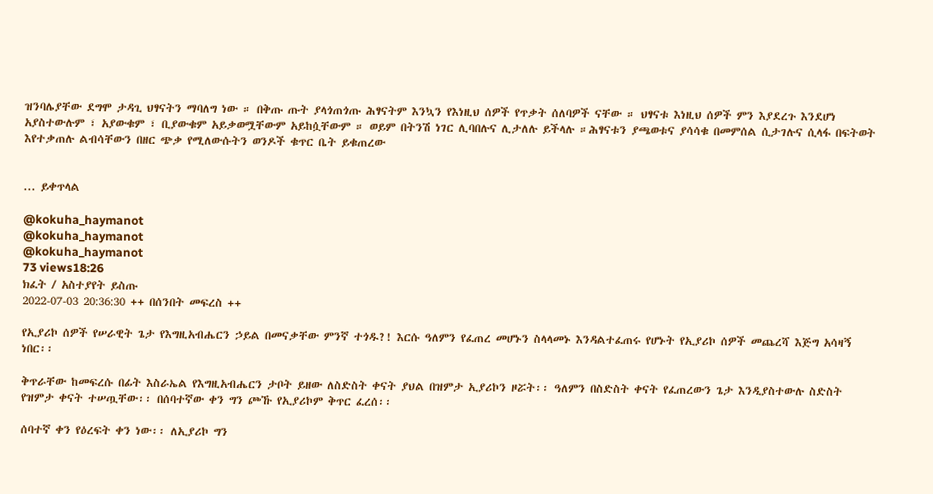ዝንባሌያቸው ደግሞ ታዳጊ ህፃናትን ማባለግ ነው ። በቅጡ ጡት ያላጎጠጎጡ ሕፃናትም እንኳን የእነዚህ ሰዎች የጥቃት ሰለባዎች ናቸው ። ህፃናቱ እነዚህ ሰዎች ምን እያደረጉ እንደሆነ አያስተውሉም ፣ አያውቁም ፣ ቢያውቁም አይቃወሟቸውም አይከሷቸውም ። ወይም በትንሽ ነገር ሊባበሉና ሊታለሉ ይችላሉ ።ሕፃናቱን ያጫወቱና ያሳሳቁ በመምሰል ሲታገሉና ሲላፋ በፍትወት እየተቃጠሉ ልብሳቸውን በዘር ጭቃ የሚለውሱትን ወንዶች ቁጥር ቤት ይቁጠረው


... ይቀጥላል

@kokuha_haymanot
@kokuha_haymanot
@kokuha_haymanot
73 views18:26
ክፈት / አስተያየት ይስጡ
2022-07-03 20:36:30 ++ በሰንበት መፍረስ ++

የኢያሪኮ ሰዎች የሠራዊት ጌታ የእግዚአብሔርን ኃይል በመናቃቸው ምንኛ ተጎዱ?! እርሱ ዓለምን የፈጠረ መሆኑን ስላላመኑ እንዳልተፈጠሩ የሆኑት የኢያሪኮ ሰዎች መጨረሻ እጅግ አሳዛኝ ነበር፡፡

ቅጥራቸው ከመፍረሱ በፊት እስራኤል የእግዚአብሔርን ታቦት ይዘው ለስድስት ቀናት ያህል በዝምታ ኢያሪኮን ዞሯት፡፡ ዓለምን በስድስት ቀናት የፈጠረውን ጌታ እንዲያስተውሉ ስድስት የዝምታ ቀናት ተሠጧቸው፡፡ በሰባተኛው ቀን ግን ጮኹ የኢያሪኮም ቅጥር ፈረሰ፡፡

ሰባተኛ ቀን የዕረፍት ቀን ነው፡፡ ለኢያሪኮ ግን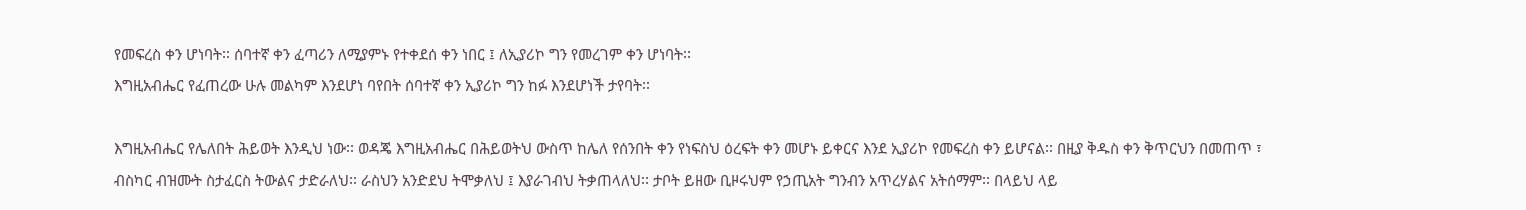የመፍረስ ቀን ሆነባት፡፡ ሰባተኛ ቀን ፈጣሪን ለሚያምኑ የተቀደሰ ቀን ነበር ፤ ለኢያሪኮ ግን የመረገም ቀን ሆነባት፡፡
እግዚአብሔር የፈጠረው ሁሉ መልካም እንደሆነ ባየበት ሰባተኛ ቀን ኢያሪኮ ግን ከፉ እንደሆነች ታየባት፡፡

እግዚአብሔር የሌለበት ሕይወት እንዲህ ነው፡፡ ወዳጄ እግዚአብሔር በሕይወትህ ውስጥ ከሌለ የሰንበት ቀን የነፍስህ ዕረፍት ቀን መሆኑ ይቀርና እንደ ኢያሪኮ የመፍረስ ቀን ይሆናል፡፡ በዚያ ቅዱስ ቀን ቅጥርህን በመጠጥ ፣ ብስካር ብዝሙት ስታፈርስ ትውልና ታድራለህ፡፡ ራስህን አንድደህ ትሞቃለህ ፤ እያራገብህ ትቃጠላለህ፡፡ ታቦት ይዘው ቢዞሩህም የኃጢአት ግንብን አጥረሃልና አትሰማም፡፡ በላይህ ላይ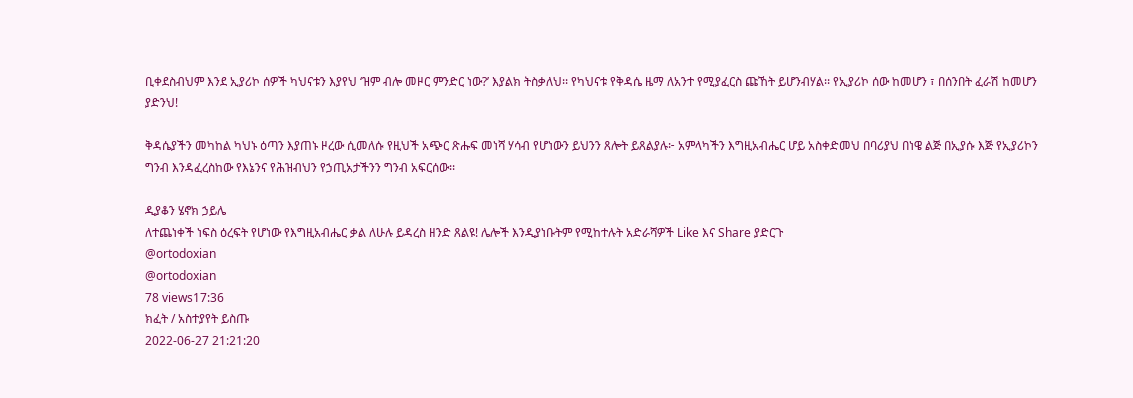ቢቀደስብህም እንደ ኢያሪኮ ሰዎች ካህናቱን እያየህ ‘ዝም ብሎ መዞር ምንድር ነው?’ እያልክ ትስቃለህ፡፡ የካህናቱ የቅዳሴ ዜማ ለአንተ የሚያፈርስ ጩኸት ይሆንብሃል፡፡ የኢያሪኮ ሰው ከመሆን ፣ በሰንበት ፈራሽ ከመሆን ያድንህ!

ቅዳሴያችን መካከል ካህኑ ዕጣን እያጠኑ ዞረው ሲመለሱ የዚህች አጭር ጽሑፍ መነሻ ሃሳብ የሆነውን ይህንን ጸሎት ይጸልያሉ፦ አምላካችን እግዚአብሔር ሆይ አስቀድመህ በባሪያህ በነዌ ልጅ በኢያሱ እጅ የኢያሪኮን ግንብ እንዳፈረስከው የእኔንና የሕዝብህን የኃጢአታችንን ግንብ አፍርሰው፡፡

ዲያቆን ሄኖክ ኃይሌ
ለተጨነቀች ነፍስ ዕረፍት የሆነው የእግዚአብሔር ቃል ለሁሉ ይዳረስ ዘንድ ጸልዩ! ሌሎች እንዲያነቡትም የሚከተሉት አድራሻዎች Like እና Share ያድርጉ
@ortodoxian
@ortodoxian
78 views17:36
ክፈት / አስተያየት ይስጡ
2022-06-27 21:21:20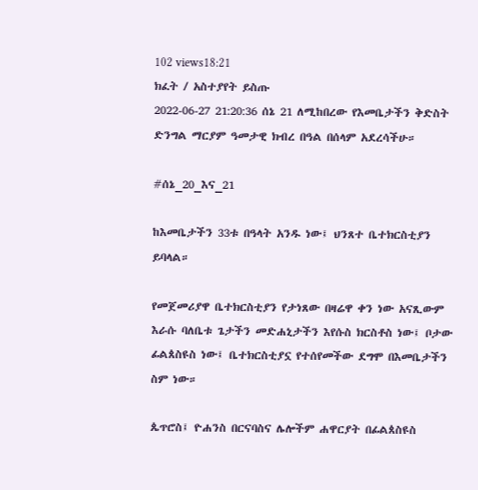102 views18:21
ክፈት / አስተያየት ይስጡ
2022-06-27 21:20:36 ሰኔ 21 ለሚከበረው የእመቤታችን ቅድስት ድንግል ማርያም ዓመታዊ ክብረ በዓል በሰላም አደረሳችሁ።

#ሰኔ_20_እና_21

ከእመቤታችን 33ቱ በዓላት አንዱ ነው፤ ህንጸተ ቤተክርስቲያን ይባላል።

የመጀመሪያዋ ቤተክርስቲያን የታነጸው በዛሬዋ ቀን ነው አናጺውም እራሱ ባለቤቱ ጌታችን መድሐኒታችን እየሱስ ክርስቶስ ነው፤ ቦታው ፊልጰስዩስ ነው፤ ቤተክርስቲያኗ የተሰየመችው ደግሞ በእመቤታችን ስም ነው።

ጴጥሮስ፤ ዮሐንስ በርናባስና ሌሎችም ሐዋርያት በፊልጰስዩስ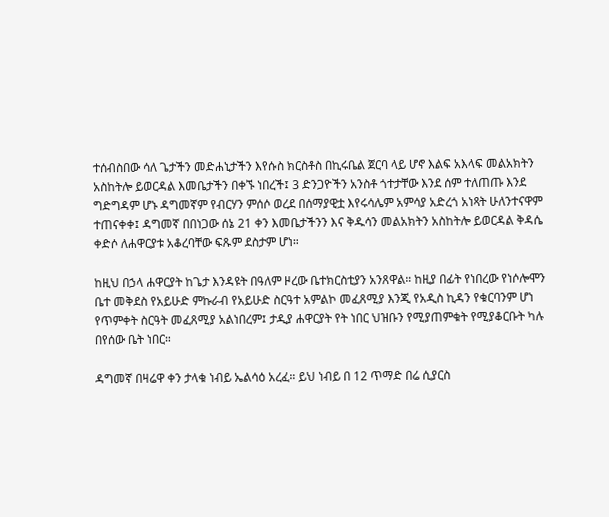ተሰብስበው ሳለ ጌታችን መድሐኒታችን እየሱስ ክርስቶስ በኪሩቤል ጀርባ ላይ ሆኖ እልፍ አእላፍ መልአክትን አስከትሎ ይወርዳል እመቤታችን በቀኙ ነበረች፤ 3 ድንጋዮችን አንስቶ ጎተታቸው እንደ ሰም ተለጠጡ እንደ ግድግዳም ሆኑ ዳግመኛም የብርሃን ምሰሶ ወረደ በሰማያዊቷ እየሩሳሌም አምሳያ አድረጎ አነጻት ሁለንተናዋም ተጠናቀቀ፤ ዳግመኛ በበነጋው ሰኔ 21 ቀን እመቤታችንን እና ቅዱሳን መልአክትን አስከትሎ ይወርዳል ቅዳሴ ቀድሶ ለሐዋርያቱ አቆረባቸው ፍጹም ደስታም ሆነ።

ከዚህ በኃላ ሐዋርያት ከጌታ እንዳዩት በዓለም ዞረው ቤተክርስቲያን አንጸዋል። ከዚያ በፊት የነበረው የነሶሎሞን ቤተ መቅደስ የአይሁድ ምኩራብ የአይሁድ ስርዓተ አምልኮ መፈጸሚያ እንጂ የአዲስ ኪዳን የቁርባንም ሆነ የጥምቀት ስርዓት መፈጸሚያ አልነበረም፤ ታዲያ ሐዋርያት የት ነበር ህዝቡን የሚያጠምቁት የሚያቆርቡት ካሉ በየሰው ቤት ነበር።

ዳግመኛ በዛሬዋ ቀን ታላቁ ነብይ ኤልሳዕ አረፈ። ይህ ነብይ በ 12 ጥማድ በሬ ሲያርስ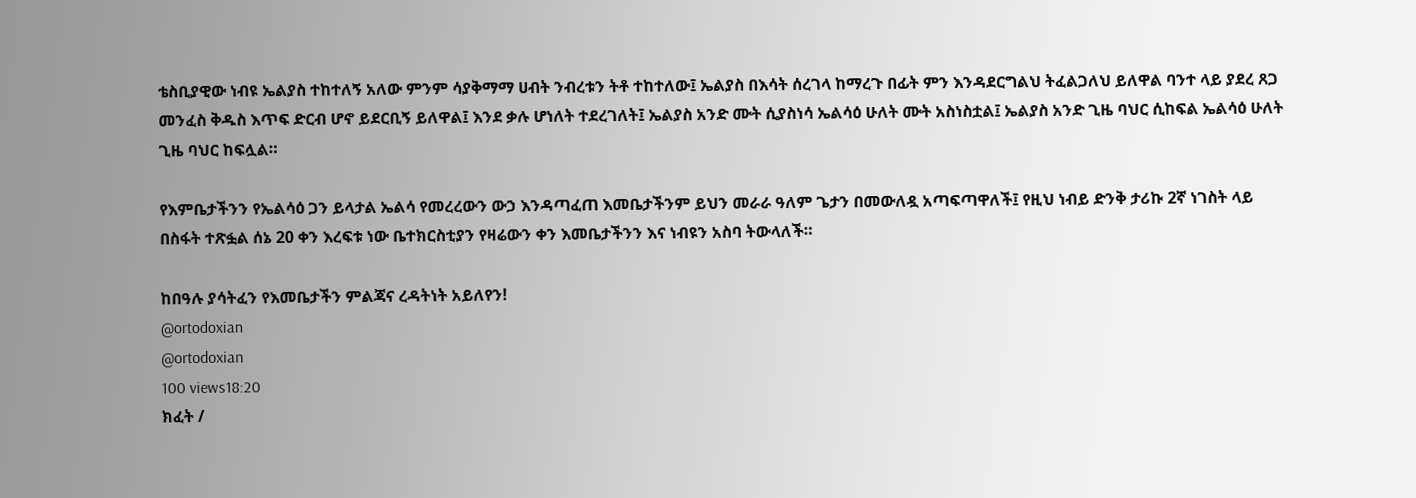ቴስቢያዊው ነብዩ ኤልያስ ተከተለኝ አለው ምንም ሳያቅማማ ሀብት ንብረቱን ትቶ ተከተለው፤ ኤልያስ በእሳት ሰረገላ ከማረጉ በፊት ምን እንዳደርግልህ ትፈልጋለህ ይለዋል ባንተ ላይ ያደረ ጸጋ መንፈስ ቅዱስ እጥፍ ድርብ ሆኖ ይደርቢኝ ይለዋል፤ እንደ ቃሉ ሆነለት ተደረገለት፤ ኤልያስ አንድ ሙት ሲያስነሳ ኤልሳዕ ሁለት ሙት አስነስቷል፤ ኤልያስ አንድ ጊዜ ባህር ሲከፍል ኤልሳዕ ሁለት ጊዜ ባህር ከፍሏል።

የእምቤታችንን የኤልሳዕ ጋን ይላታል ኤልሳ የመረረውን ውኃ እንዳጣፈጠ እመቤታችንም ይህን መራራ ዓለም ጌታን በመውለዷ አጣፍጣዋለች፤ የዚህ ነብይ ድንቅ ታሪኩ 2ኛ ነገስት ላይ በስፋት ተጽፏል ሰኔ 20 ቀን እረፍቱ ነው ቤተክርስቲያን የዛሬውን ቀን እመቤታችንን እና ነብዩን አስባ ትውላለች።

ከበዓሉ ያሳትፈን የእመቤታችን ምልጃና ረዳትነት አይለየን!
@ortodoxian
@ortodoxian
100 views18:20
ክፈት /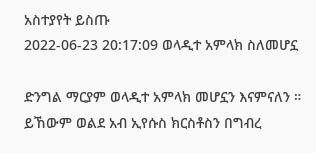አስተያየት ይስጡ
2022-06-23 20:17:09 ወላዲተ አምላክ ስለመሆኗ

ድንግል ማርያም ወላዲተ አምላክ መሆኗን እናምናለን ። ይኸውም ወልደ አብ ኢየሱስ ክርስቶስን በግብረ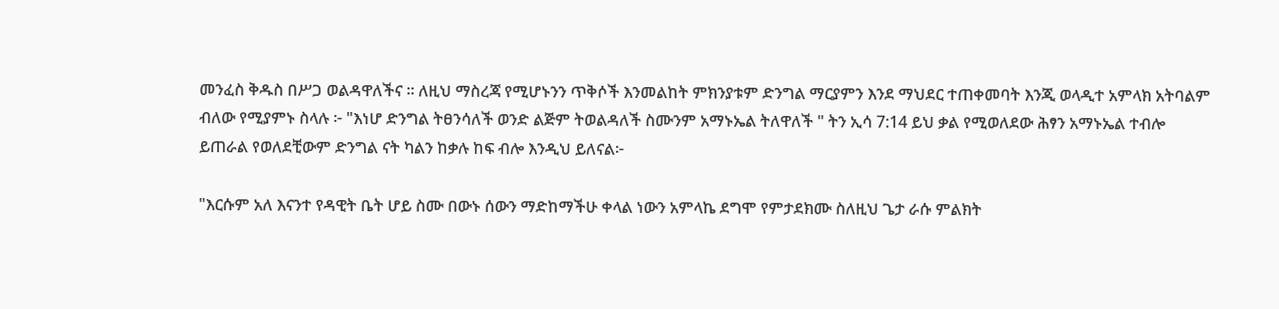መንፈስ ቅዱስ በሥጋ ወልዳዋለችና ። ለዚህ ማስረጃ የሚሆኑንን ጥቅሶች እንመልከት ምክንያቱም ድንግል ማርያምን እንደ ማህደር ተጠቀመባት እንጂ ወላዲተ አምላክ አትባልም ብለው የሚያምኑ ስላሉ ፦ "እነሆ ድንግል ትፀንሳለች ወንድ ልጅም ትወልዳለች ስሙንም አማኑኤል ትለዋለች " ትን ኢሳ 7:14 ይህ ቃል የሚወለደው ሕፃን አማኑኤል ተብሎ ይጠራል የወለደቺውም ድንግል ናት ካልን ከቃሉ ከፍ ብሎ እንዲህ ይለናል፦

"እርሱም አለ እናንተ የዳዊት ቤት ሆይ ስሙ በውኑ ሰውን ማድከማችሁ ቀላል ነውን አምላኬ ደግሞ የምታደክሙ ስለዚህ ጌታ ራሱ ምልክት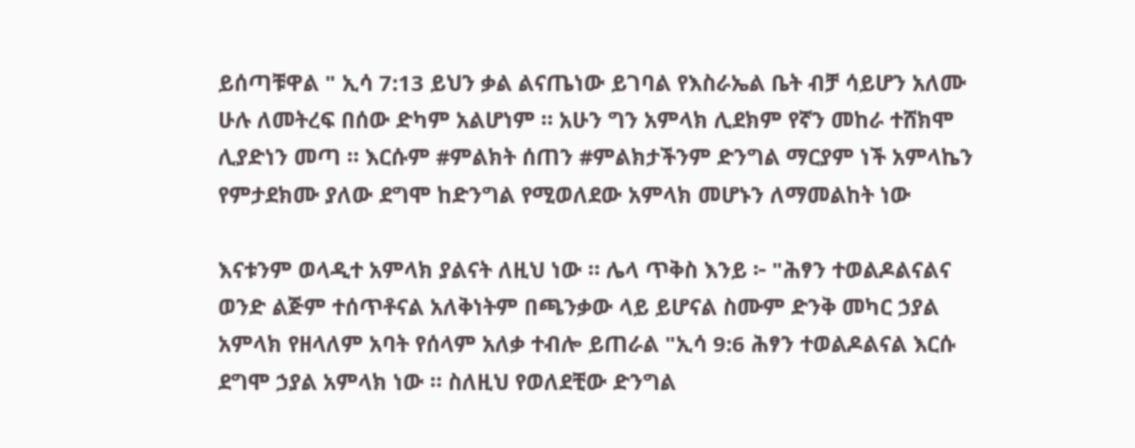ይሰጣቹዋል " ኢሳ 7:13 ይህን ቃል ልናጤነው ይገባል የእስራኤል ቤት ብቻ ሳይሆን አለሙ ሁሉ ለመትረፍ በሰው ድካም አልሆነም ። አሁን ግን አምላክ ሊደክም የኛን መከራ ተሸክሞ ሊያድነን መጣ ። እርሱም #ምልክት ሰጠን #ምልክታችንም ድንግል ማርያም ነች አምላኬን የምታደክሙ ያለው ደግሞ ከድንግል የሚወለደው አምላክ መሆኑን ለማመልከት ነው

እናቱንም ወላዲተ አምላክ ያልናት ለዚህ ነው ። ሌላ ጥቅስ እንይ ፦ "ሕፃን ተወልዶልናልና ወንድ ልጅም ተሰጥቶናል አለቅነትም በጫንቃው ላይ ይሆናል ስሙም ድንቅ መካር ኃያል አምላክ የዘላለም አባት የሰላም አለቃ ተብሎ ይጠራል "ኢሳ 9:6 ሕፃን ተወልዶልናል እርሱ ደግሞ ኃያል አምላክ ነው ። ስለዚህ የወለደቺው ድንግል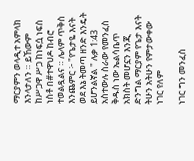ማርያምን ወላዲተ አምላክ እንላታለን ። ይኸውም ከሥጋዋ ሥጋ ከነፍሷ ነፍስ ነስቶ በ#ተዋህዶ ከብሮ ተወልዷልና ። ሌላም ጥቅስ እንጨምር ፦ "የጌታዬ እናት ወደ እኔ ትመጣ ዘንድ እንዴት ይሆንልኛል " ሉቃ 1:43 አስተውሉ ስራው የመንፈስ ቅዱስ ነው ኤልሳቤጥ አክስት መሆኗን እንጂ ድንግል ማርያም የጌታ እናት ትሁን አትሁን የምታውቀው ነገር የለም

ነገር ግን መንፈስ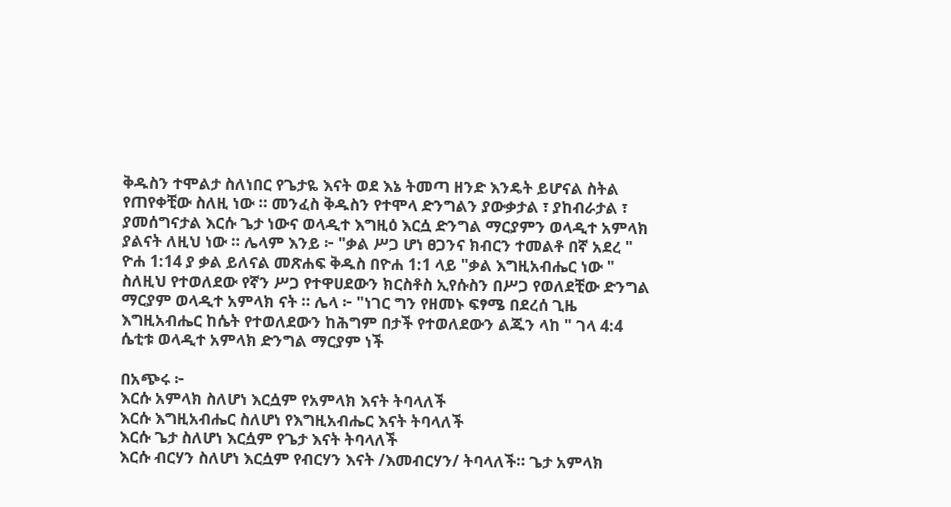ቅዱስን ተሞልታ ስለነበር የጌታዬ እናት ወደ እኔ ትመጣ ዘንድ እንዴት ይሆናል ስትል የጠየቀቺው ስለዚ ነው ። መንፈስ ቅዱስን የተሞላ ድንግልን ያውቃታል ፣ ያከብራታል ፣ ያመሰግናታል እርሱ ጌታ ነውና ወላዲተ እግዚዕ እርሷ ድንግል ማርያምን ወላዲተ አምላክ ያልናት ለዚህ ነው ። ሌላም እንይ ፦ "ቃል ሥጋ ሆነ ፀጋንና ክብርን ተመልቶ በኛ አደረ " ዮሐ 1:14 ያ ቃል ይለናል መጽሐፍ ቅዱስ በዮሐ 1:1 ላይ "ቃል እግዚአብሔር ነው " ስለዚህ የተወለደው የኛን ሥጋ የተዋሀደውን ክርስቶስ ኢየሱስን በሥጋ የወለደቺው ድንግል ማርያም ወላዲተ አምላክ ናት ። ሌላ ፦ "ነገር ግን የዘመኑ ፍፃሜ በደረሰ ጊዜ እግዚአብሔር ከሴት የተወለደውን ከሕግም በታች የተወለደውን ልጁን ላከ " ገላ 4:4 ሴቲቱ ወላዲተ አምላክ ድንግል ማርያም ነች

በአጭሩ ፦
እርሱ አምላክ ስለሆነ እርሷም የአምላክ እናት ትባላለች
እርሱ እግዚአብሔር ስለሆነ የእግዚአብሔር እናት ትባላለች
እርሱ ጌታ ስለሆነ እርሷም የጌታ እናት ትባላለች
እርሱ ብርሃን ስለሆነ እርሷም የብርሃን እናት /እመብርሃን/ ትባላለች። ጌታ አምላክ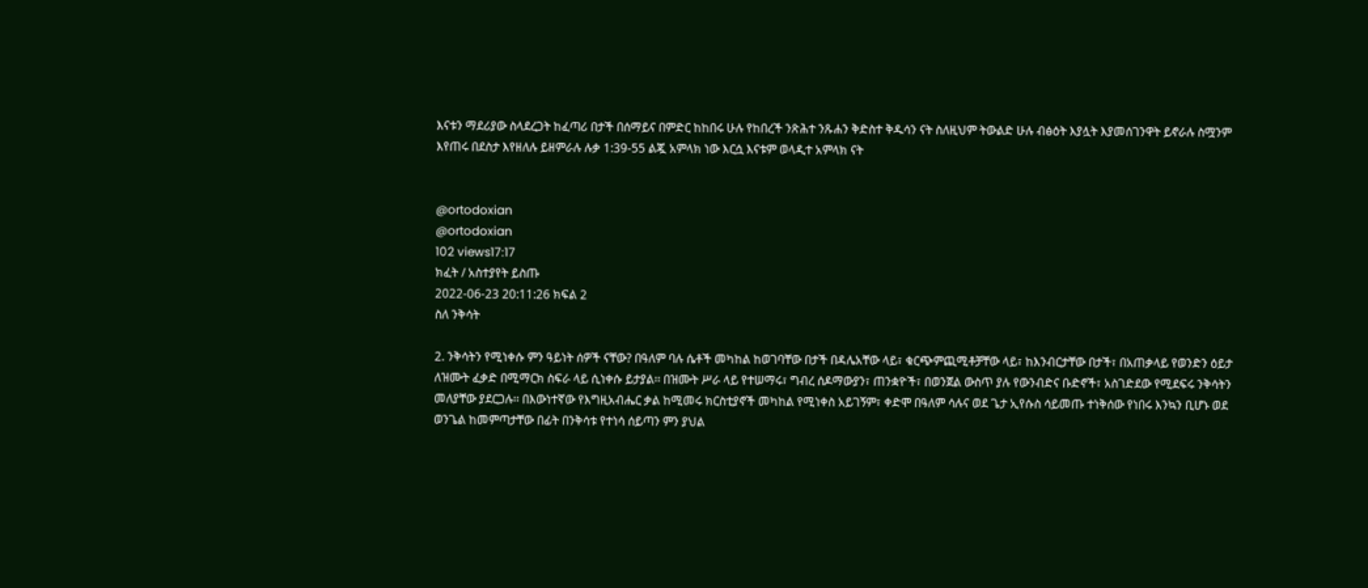እናቱን ማደሪያው ስላደረጋት ከፈጣሪ በታች በሰማይና በምድር ከከበሩ ሁሉ የከበረች ንጽሕተ ንጹሐን ቅድስተ ቅዱሳን ናት ስለዚህም ትውልድ ሁሉ ብፅዕት እያሏት እያመሰገንዋት ይኖራሉ ስሟንም እየጠሩ በደስታ እየዘለሉ ይዘምራሉ ሉቃ 1:39-55 ልጇ አምላክ ነው እርሷ እናቱም ወላዲተ አምላክ ናት


@ortodoxian
@ortodoxian
102 views17:17
ክፈት / አስተያየት ይስጡ
2022-06-23 20:11:26 ክፍል 2
ስለ ንቅሳት

2. ንቅሳትን የሚነቀሱ ምን ዓይነት ሰዎች ናቸው? በዓለም ባሉ ሴቶች መካከል ከወገባቸው በታች በዳሌአቸው ላይ፣ ቁርጭምጪሚቶቻቸው ላይ፣ ከእንብርታቸው በታች፣ በአጠቃላይ የወንድን ዕይታ ለዝሙት ፈቃድ በሚማርክ ስፍራ ላይ ሲነቀሱ ይታያል፡፡ በዝሙት ሥራ ላይ የተሠማሩ፣ ግብረ ሰዶማውያን፣ ጠንቋዮች፣ በወንጀል ውስጥ ያሉ የውንብድና ቡድኖች፣ አስገድደው የሚደፍሩ ንቅሳትን መለያቸው ያደርጋሉ፡፡ በእውነተኛው የእግዚአብሔር ቃል ከሚመሩ ክርስቲያኖች መካከል የሚነቀስ አይገኝም፣ ቀድሞ በዓለም ሳሉና ወደ ጌታ ኢየሱስ ሳይመጡ ተነቅሰው የነበሩ እንኳን ቢሆኑ ወደ ወንጌል ከመምጣታቸው በፊት በንቅሳቱ የተነሳ ሰይጣን ምን ያህል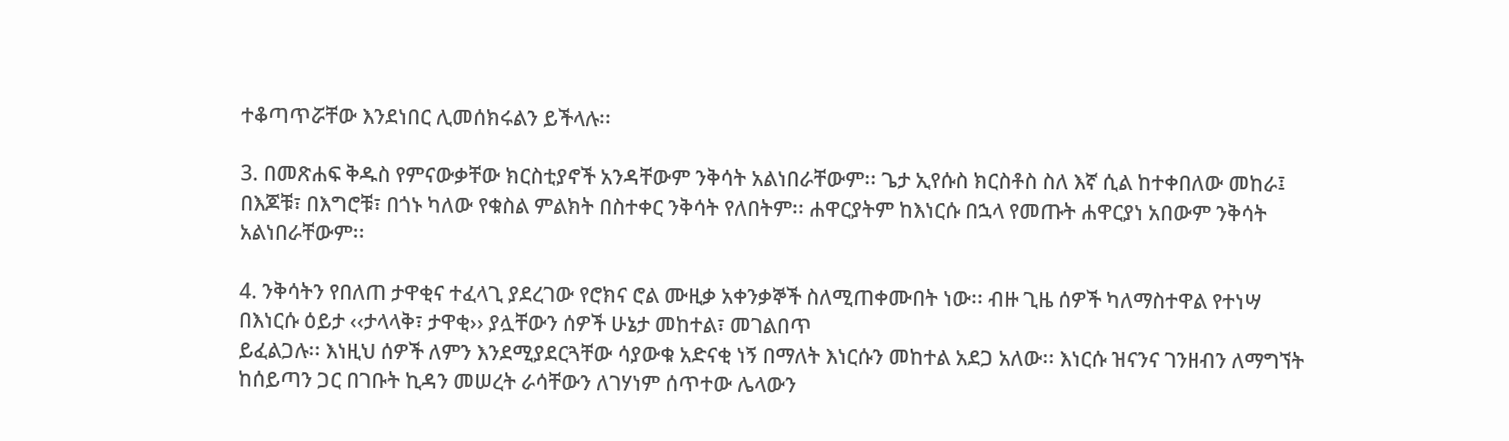ተቆጣጥሯቸው እንደነበር ሊመሰክሩልን ይችላሉ፡፡

3. በመጽሐፍ ቅዱስ የምናውቃቸው ክርስቲያኖች አንዳቸውም ንቅሳት አልነበራቸውም፡፡ ጌታ ኢየሱስ ክርስቶስ ስለ እኛ ሲል ከተቀበለው መከራ፤ በእጆቹ፣ በእግሮቹ፣ በጎኑ ካለው የቁስል ምልክት በስተቀር ንቅሳት የለበትም፡፡ ሐዋርያትም ከእነርሱ በኋላ የመጡት ሐዋርያነ አበውም ንቅሳት አልነበራቸውም፡፡

4. ንቅሳትን የበለጠ ታዋቂና ተፈላጊ ያደረገው የሮክና ሮል ሙዚቃ አቀንቃኞች ስለሚጠቀሙበት ነው፡፡ ብዙ ጊዜ ሰዎች ካለማስተዋል የተነሣ በእነርሱ ዕይታ ‹‹ታላላቅ፣ ታዋቂ›› ያሏቸውን ሰዎች ሁኔታ መከተል፣ መገልበጥ
ይፈልጋሉ፡፡ እነዚህ ሰዎች ለምን እንደሚያደርጓቸው ሳያውቁ አድናቂ ነኝ በማለት እነርሱን መከተል አደጋ አለው፡፡ እነርሱ ዝናንና ገንዘብን ለማግኘት ከሰይጣን ጋር በገቡት ኪዳን መሠረት ራሳቸውን ለገሃነም ሰጥተው ሌላውን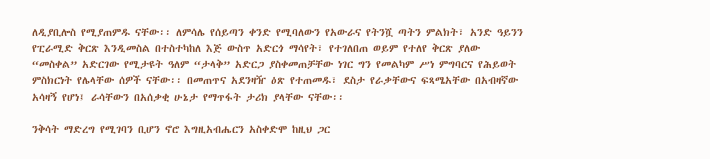ለዲያቢሎስ የሚያጠምዱ ናቸው፡፡ ለምሳሌ የሰይጣን ቀንድ የሚባለውን የአውራና የትንሿ ጣትን ምልክት፣ አንድ ዓይንን የፒራሚድ ቅርጽ እንዲመስል በተስተካከለ እጅ ውስጥ አድርጎ ማሳየት፣ የተገለበጠ ወይም የተለየ ቅርጽ ያለው “መስቀል” አድርገው የሚታዩት ዓለም “ታላቅ” አድርጋ ያስቀመጠቻቸው ነገር ግን የመልካም ሥነ ምግባርና የሕይወት ምስክርነት የሌላቸው ሰዎች ናቸው፡፡ በመጠጥና አደንዛዥ ዕጽ የተጠመዱ፣ ደስታ የራቃቸውና ፍጻሜአቸው በአብዛኛው አሳዛኝ የሆነ፤ ራሳቸውን በአሰቃቂ ሁኔታ የማጥፋት ታሪክ ያላቸው ናቸው፡፡

ንቅሳት ማድረግ የሚገባን ቢሆን ኖሮ እግዚአብሔርን አስቀድሞ ከዚህ ጋር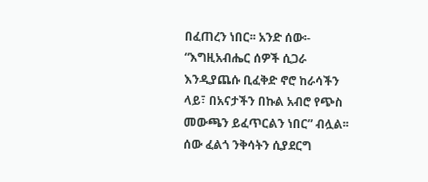በፈጠረን ነበር፡፡ አንድ ሰው፡- “እግዚአብሔር ሰዎች ሲጋራ እንዲያጨሱ ቢፈቅድ ኖሮ ከራሳችን ላይ፣ በአናታችን በኩል አብሮ የጭስ መውጫን ይፈጥርልን ነበር” ብሏል፡፡ ሰው ፈልጎ ንቅሳትን ሲያደርግ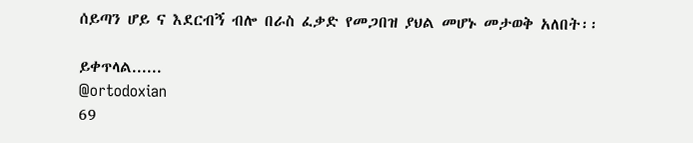ሰይጣን ሆይ ና እደርብኝ ብሎ በራስ ፈቃድ የመጋበዝ ያህል መሆኑ መታወቅ አለበት፡፡

ይቀጥላል......
@ortodoxian
69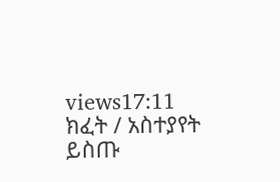views17:11
ክፈት / አስተያየት ይስጡ